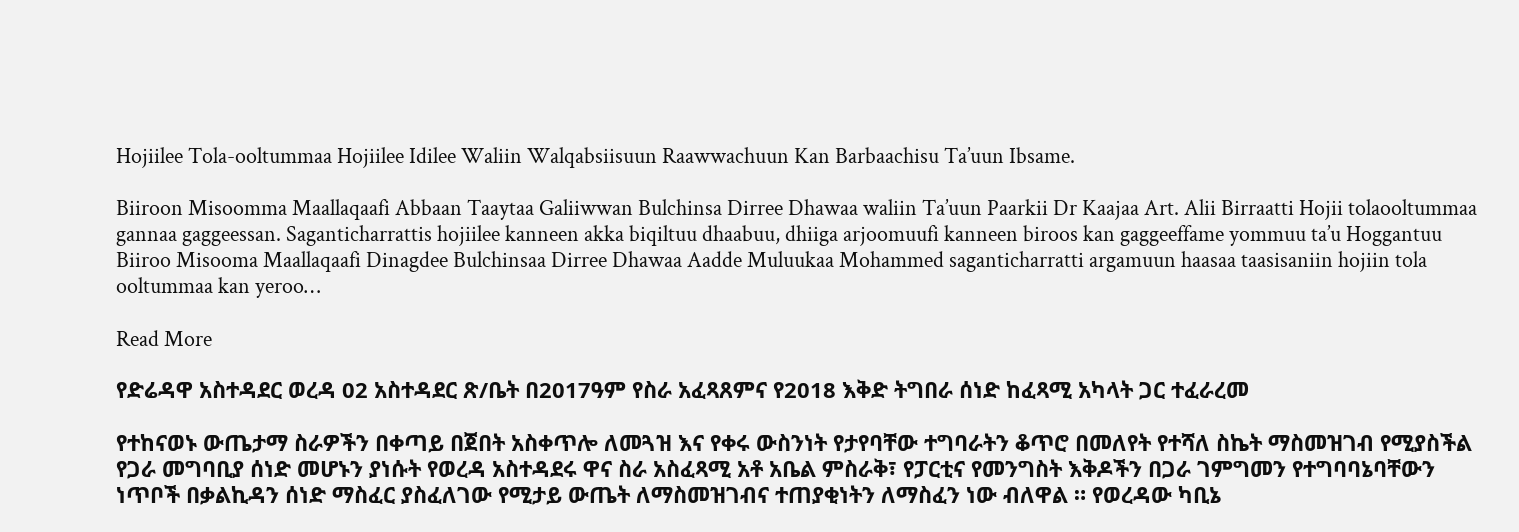Hojiilee Tola-ooltummaa Hojiilee Idilee Waliin Walqabsiisuun Raawwachuun Kan Barbaachisu Ta’uun Ibsame.

Biiroon Misoomma Maallaqaafi Abbaan Taaytaa Galiiwwan Bulchinsa Dirree Dhawaa waliin Ta’uun Paarkii Dr Kaajaa Art. Alii Birraatti Hojii tolaooltummaa gannaa gaggeessan. Saganticharrattis hojiilee kanneen akka biqiltuu dhaabuu, dhiiga arjoomuufi kanneen biroos kan gaggeeffame yommuu ta’u Hoggantuu Biiroo Misooma Maallaqaafi Dinagdee Bulchinsaa Dirree Dhawaa Aadde Muluukaa Mohammed saganticharratti argamuun haasaa taasisaniin hojiin tola ooltummaa kan yeroo…

Read More

የድሬዳዋ አስተዳደር ወረዳ 02 አስተዳደር ጽ/ቤት በ2017ዓም የስራ አፈጻጸምና የ2018 እቅድ ትግበራ ሰነድ ከፈጻሚ አካላት ጋር ተፈራረመ

የተከናወኑ ውጤታማ ስራዎችን በቀጣይ በጀበት አስቀጥሎ ለመጓዝ እና የቀሩ ውስንነት የታየባቸው ተግባራትን ቆጥሮ በመለየት የተሻለ ስኬት ማስመዝገብ የሚያስችል የጋራ መግባቢያ ሰነድ መሆኑን ያነሱት የወረዳ አስተዳደሩ ዋና ስራ አስፈጻሚ አቶ አቤል ምስራቅ፣ የፓርቲና የመንግስት እቅዶችን በጋራ ገምግመን የተግባባኔባቸውን ነጥቦች በቃልኪዳን ሰነድ ማስፈር ያስፈለገው የሚታይ ውጤት ለማስመዝገብና ተጠያቂነትን ለማስፈን ነው ብለዋል ። የወረዳው ካቢኔ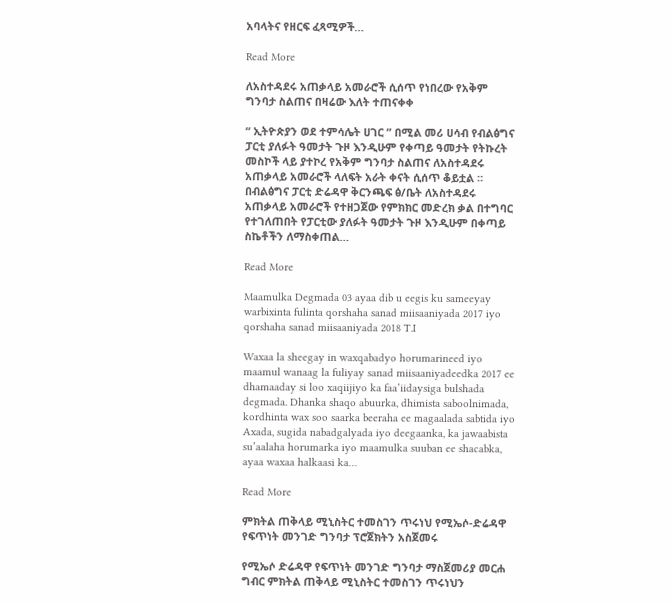አባላትና የዘርፍ ፈጻሚዎች…

Read More

ለአስተዳደሩ አጠቃላይ አመራሮች ሲሰጥ የነበረው የአቅም ግንባታ ስልጠና በዛሬው እለት ተጠናቀቀ

“ ኢትዮጵያን ወደ ተምሳሌት ሀገር ” በሚል መሪ ሀሳብ የብልፅግና ፓርቲ ያለፉት ዓመታት ጉዞ እንዲሁም የቀጣይ ዓመታት የትኩረት መስኮች ላይ ያተኮረ የአቅም ግንባታ ስልጠና ለአስተዳደሩ አጠቃላይ አመራሮች ላለፍት አራት ቀናት ሲሰጥ ቆይቷል ። በብልፅግና ፓርቲ ድሬዳዋ ቅርንጫፍ ፅ/ቤት ለአስተዳደሩ አጠቃላይ አመራሮች የተዘጋጀው የምክክር መድረክ ቃል በተግባር የተገለጠበት የፓርቲው ያለፉት ዓመታት ጉዞ እንዲሁም በቀጣይ ስኬቶችን ለማስቀጠል…

Read More

Maamulka Degmada 03 ayaa dib u eegis ku sameeyay warbixinta fulinta qorshaha sanad miisaaniyada 2017 iyo qorshaha sanad miisaaniyada 2018 T.I

Waxaa la sheegay in waxqabadyo horumarineed iyo maamul wanaag la fuliyay sanad miisaaniyadeedka 2017 ee dhamaaday si loo xaqiijiyo ka faa’iidaysiga bulshada degmada. Dhanka shaqo abuurka, dhimista saboolnimada, kordhinta wax soo saarka beeraha ee magaalada sabtida iyo Axada, sugida nabadgalyada iyo deegaanka, ka jawaabista su’aalaha horumarka iyo maamulka suuban ee shacabka, ayaa waxaa halkaasi ka…

Read More

ምክትል ጠቅላይ ሚኒስትር ተመስገን ጥሩነህ የሚኤሶ-ድሬዳዋ የፍጥነት መንገድ ግንባታ ፕሮጀክትን አስጀመሩ

የሚኤሶ ድሬዳዋ የፍጥነት መንገድ ግንባታ ማስጀመሪያ መርሐ ግብር ምክትል ጠቅላይ ሚኒስትር ተመስገን ጥሩነህን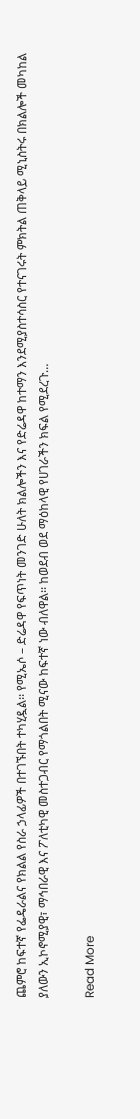ጨምሮ ከፍተኛ የፌዴራልና የክልል የስራ ኃላፊዎች በተገኙበት ተካሂዷል፡፡ የሚኤሶ – ድሬዳዋ የፍጥነት መንገድ ሁለት ክልሎችን እና የድሬዳዋ ከተማን እንደሚያስተሳስር የተናገሩት ምክትል ጠቅላይ ሚኒስትሩ በክልሎች መካከል ያለውን ኢኮኖሚያዊ፣ ማኅበራዊ እና ፖለቲካዊ መስተጋብር የማጎልበት ሚናው ከፍተኛ ነው ብለዋል፡፡ ከወደብ ወደ ማዕከላዊ የሀገራችን ክፍል የሚደረጉ…

Read More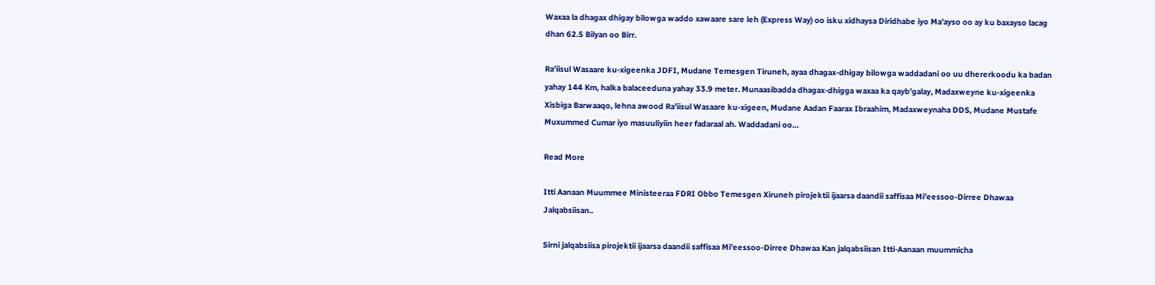Waxaa la dhagax dhigay bilowga waddo xawaare sare leh (Express Way) oo isku xidhaysa Diridhabe iyo Ma’ayso oo ay ku baxayso lacag dhan 62.5 Bilyan oo Birr.

Ra’iisul Wasaare ku-xigeenka JDFI, Mudane Temesgen Tiruneh, ayaa dhagax-dhigay bilowga waddadani oo uu dhererkoodu ka badan yahay 144 Km, halka balaceeduna yahay 33.9 meter. Munaasibadda dhagax-dhigga waxaa ka qayb’galay, Madaxweyne ku-xigeenka Xisbiga Barwaaqo, lehna awood Ra’iisul Wasaare ku-xigeen, Mudane Aadan Faarax Ibraahim, Madaxweynaha DDS, Mudane Mustafe Muxummed Cumar iyo masuuliyiin heer fadaraal ah. Waddadani oo…

Read More

Itti Aanaan Muummee Ministeeraa FDRI Obbo Temesgen Xiruneh pirojektii ijaarsa daandii saffisaa Mi’eessoo-Dirree Dhawaa Jalqabsiisan..

Sirni jalqabsiisa pirojektii ijaarsa daandii saffisaa Mi’eessoo-Dirree Dhawaa Kan jalqabsiisan Itti-Aanaan muummicha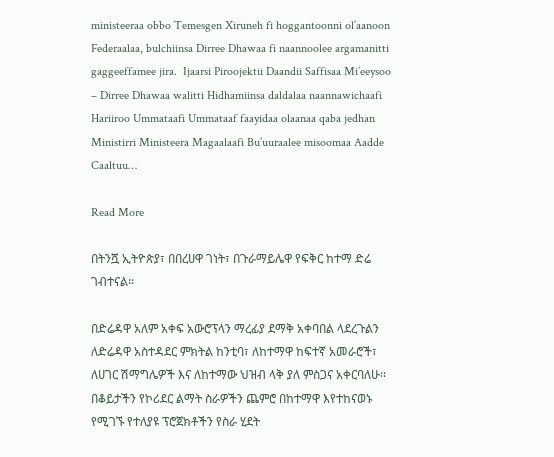ministeeraa obbo Temesgen Xiruneh fi hoggantoonni ol’aanoon Federaalaa, bulchiinsa Dirree Dhawaa fi naannoolee argamanitti gaggeeffamee jira.  Ijaarsi Piroojektii Daandii Saffisaa Mi’eeysoo – Dirree Dhawaa walitti Hidhamiinsa daldalaa naannawichaafi Hariiroo Ummataafi Ummataaf faayidaa olaanaa qaba jedhan Ministirri Ministeera Magaalaafi Bu’uuraalee misoomaa Aadde Caaltuu…

Read More

በትንሿ ኢትዮጵያ፣ በበረሀዋ ገነት፣ በጉራማይሌዋ የፍቅር ከተማ ድሬ ገብተናል፡፡

በድሬዳዋ አለም አቀፍ አውሮፕላን ማረፊያ ደማቅ አቀባበል ላደረጉልን ለድሬዳዋ አስተዳደር ምክትል ከንቲባ፣ ለከተማዋ ከፍተኛ አመራሮች፣ ለሀገር ሽማግሌዎች እና ለከተማው ህዝብ ላቅ ያለ ምስጋና አቀርባለሁ፡፡ በቆይታችን የኮሪደር ልማት ስራዎችን ጨምሮ በከተማዋ እየተከናወኑ የሚገኙ የተለያዩ ፕሮጀክቶችን የስራ ሂደት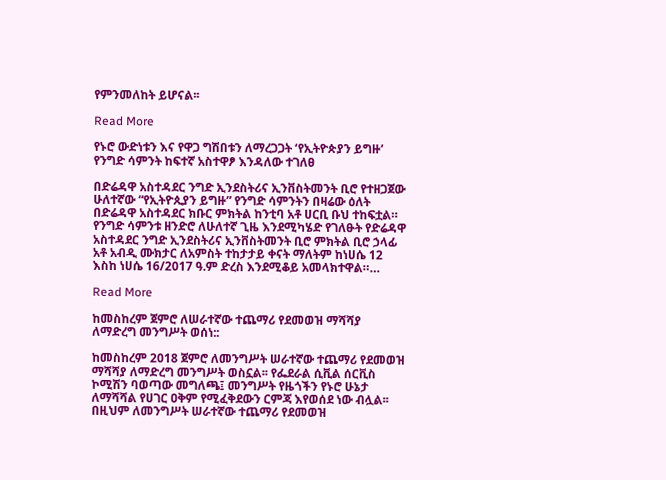የምንመለከት ይሆናል፡፡

Read More

የኑሮ ውድነቱን እና የዋጋ ግሽበቱን ለማረጋጋት ‘የኢትዮጵያን ይግዙ’ የንግድ ሳምንት ከፍተኛ አስተዋፆ እንዳለው ተገለፀ

በድሬዳዋ አስተዳደር ንግድ ኢንደስትሪና ኢንቨስትመንት ቢሮ የተዘጋጀው ሁለተኛው “የኢትዮጲያን ይግዙ” የንግድ ሳምንትን በዛሬው ዕለት በድሬዳዋ አስተዳደር ክቡር ምክትል ከንቲባ አቶ ሀርቢ ቡህ ተከፍቷል። የንግድ ሳምንቱ ዘንድሮ ለሁለተኛ ጊዜ እንደሚካሄድ የገለፁት የድሬዳዋ አስተዳደር ንግድ ኢንደስትሪና ኢንቨስትመንት ቢሮ ምክትል ቢሮ ኃላፊ አቶ አብዲ ሙክታር ለአምስት ተከታታይ ቀናት ማለትም ከነሀሴ 12 እስከ ነሀሴ 16/2017 ዓ.ም ድረስ እንደሚቆይ አመላክተዋል።…

Read More

ከመስከረም ጀምሮ ለሠራተኛው ተጨማሪ የደመወዝ ማሻሻያ ለማድረግ መንግሥት ወሰነ::

ከመስከረም 2018 ጀምሮ ለመንግሥት ሠራተኛው ተጨማሪ የደመወዝ ማሻሻያ ለማድረግ መንግሥት ወስኗል፡፡ የፌደራል ሲቪል ሰርቪስ ኮሚሽን ባወጣው መግለጫ፤ መንግሥት የዜጎችን የኑሮ ሁኔታ ለማሻሻል የሀገር ዐቅም የሚፈቅደውን ርምጃ እየወሰደ ነው ብሏል፡፡ በዚህም ለመንግሥት ሠራተኛው ተጨማሪ የደመወዝ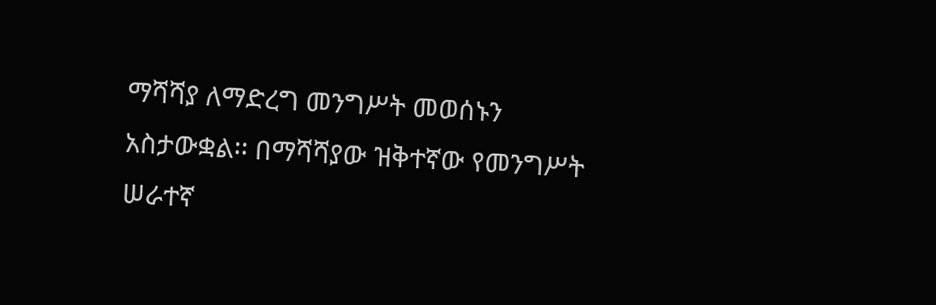ማሻሻያ ለማድረግ መንግሥት መወሰኑን አስታውቋል፡፡ በማሻሻያው ዝቅተኛው የመንግሥት ሠራተኛ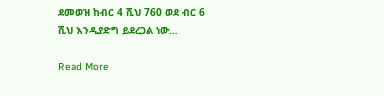ደመወዝ ከብር 4 ሺህ 760 ወደ ብር 6 ሺህ እንዲያድግ ይደረጋል ነው…

Read More